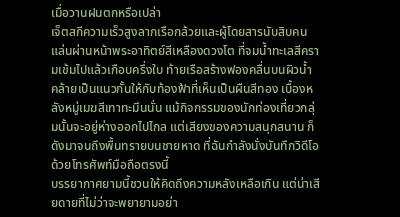เมื่อวานฝนตกหรือเปล่า
เจ็ตสกีความเร็วสูงลากเรือกล้วยและผู้โดยสารนับสิบคน แล่นผ่านหน้าพระอาทิตย์สีเหลืองดวงโต ที่จมน้ำทะเลสีครามเข้มไปแล้วเกือบครึ่งใบ ท้ายเรือสร้างฟองคลื่นบนผิวน้ำ คล้ายเป็นแนวกั้นให้กับท้องฟ้าที่เห็นเป็นผืนสีทอง เบื้องหลังหมู่เมฆสีเทาทะมึนนั่น แม้กิจกรรมของนักท่องเที่ยวกลุ่มนั้นจะอยู่ห่างออกไปไกล แต่เสียงของความสนุกสนาน ก็ดังมาจนถึงพื้นทรายบนชายหาด ที่ฉันกำลังนั่งบันทึกวิดีโอด้วยโทรศัพท์มือถือตรงนี้
บรรยากาศยามนี้ชวนให้คิดถึงความหลังเหลือเกิน แต่น่าเสียดายที่ไม่ว่าจะพยายามอย่า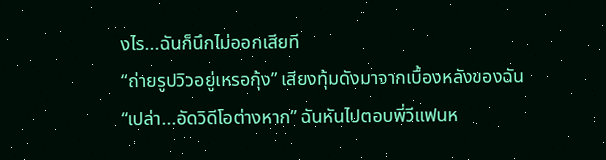งไร...ฉันก็นึกไม่ออกเสียที
“ถ่ายรูปวิวอยู่เหรอกุ้ง” เสียงทุ้มดังมาจากเบื้องหลังของฉัน
“เปล่า...อัดวิดีโอต่างหาก” ฉันหันไปตอบพี่วีแฟนห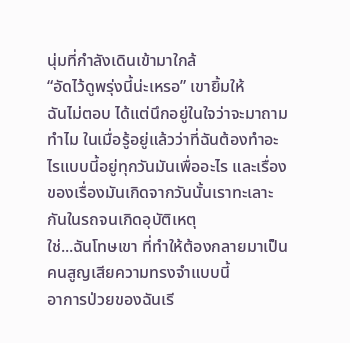นุ่มที่กำลังเดินเข้ามาใกล้
“อัดไว้ดูพรุ่งนี้น่ะเหรอ” เขายิ้มให้
ฉันไม่ตอบ ได้แต่นึกอยู่ในใจว่าจะมาถามทำไม ในเมื่อรู้อยู่แล้วว่าที่ฉันต้องทำอะไรแบบนี้อยู่ทุกวันมันเพื่ออะไร และเรื่องของเรื่องมันเกิดจากวันนั้นเราทะเลาะกันในรถจนเกิดอุบัติเหตุ
ใช่...ฉันโทษเขา ที่ทำให้ต้องกลายมาเป็นคนสูญเสียความทรงจำแบบนี้
อาการป่วยของฉันเรี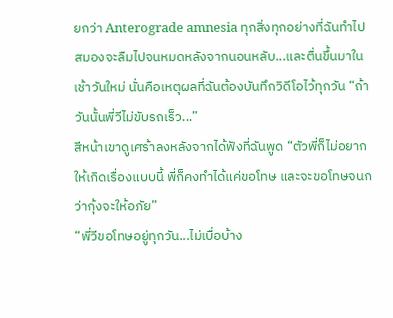ยกว่า Anterograde amnesia ทุกสิ่งทุกอย่างที่ฉันทำไป สมองจะลืมไปจนหมดหลังจากนอนหลับ...และตื่นขึ้นมาในเช้าวันใหม่ นั่นคือเหตุผลที่ฉันต้องบันทึกวิดีโอไว้ทุกวัน “ถ้าวันนั้นพี่วีไม่ขับรถเร็ว...”
สีหน้าเขาดูเศร้าลงหลังจากได้ฟังที่ฉันพูด “ตัวพี่ก็ไม่อยากให้เกิดเรื่องแบบนี้ พี่ก็คงทำได้แค่ขอโทษ และจะขอโทษจนกว่ากุ้งจะให้อภัย”
“พี่วีขอโทษอยู่ทุกวัน...ไม่เบื่อบ้าง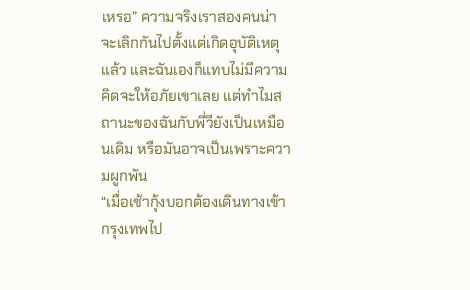เหรอ” ความจริงเราสองคนน่าจะเลิกกันไปตั้งแต่เกิดอุบัติเหตุแล้ว และฉันเองก็แทบไม่มีความคิดจะให้อภัยเขาเลย แต่ทำไมสถานะของฉันกับพี่วียังเป็นเหมือนเดิม หรือมันอาจเป็นเพราะความผูกพัน
“เมื่อเช้ากุ้งบอกต้องเดินทางเข้ากรุงเทพไป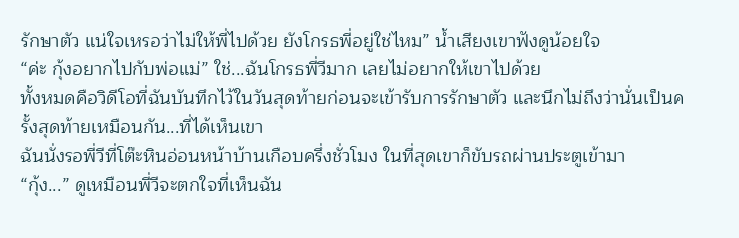รักษาตัว แน่ใจเหรอว่าไม่ให้พี่ไปด้วย ยังโกรธพี่อยู่ใช่ไหม” น้ำเสียงเขาฟังดูน้อยใจ
“ค่ะ กุ้งอยากไปกับพ่อแม่” ใช่...ฉันโกรธพี่วีมาก เลยไม่อยากให้เขาไปด้วย
ทั้งหมดคือวิดีโอที่ฉันบันทึกไว้ในวันสุดท้ายก่อนจะเข้ารับการรักษาตัว และนึกไม่ถึงว่านั่นเป็นครั้งสุดท้ายเหมือนกัน...ที่ได้เห็นเขา
ฉันนั่งรอพี่วีที่โต๊ะหินอ่อนหน้าบ้านเกือบครึ่งชั่วโมง ในที่สุดเขาก็ขับรถผ่านประตูเข้ามา
“กุ้ง...” ดูเหมือนพี่วีจะตกใจที่เห็นฉัน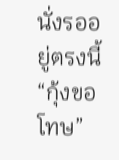นั่งรออยู่ตรงนี้
“กุ้งขอโทษ”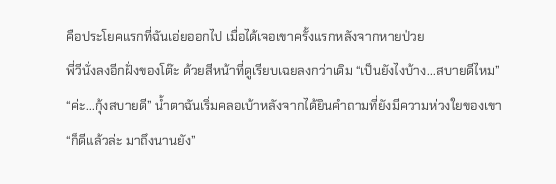คือประโยคแรกที่ฉันเอ่ยออกไป เมื่อได้เจอเขาครั้งแรกหลังจากหายป่วย
พี่วีนั่งลงอีกฝั่งของโต๊ะ ด้วยสีหน้าที่ดูเรียบเฉยลงกว่าเดิม “เป็นยังไงบ้าง...สบายดีไหม”
“ค่ะ...กุ้งสบายดี” น้ำตาฉันเริ่มคลอเบ้าหลังจากได้ยินคำถามที่ยังมีความห่วงใยของเขา
“ก็ดีแล้วล่ะ มาถึงนานยัง”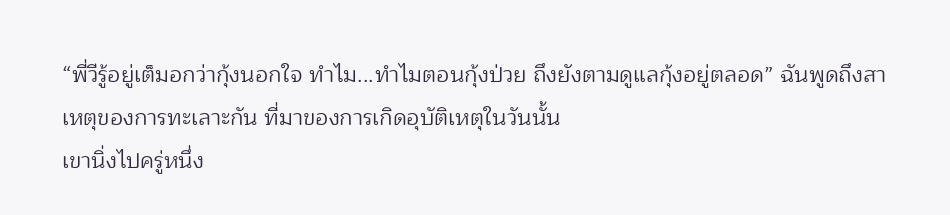“พี่วีรู้อยู่เต็มอกว่ากุ้งนอกใจ ทำไม...ทำไมตอนกุ้งป่วย ถึงยังตามดูแลกุ้งอยู่ตลอด” ฉันพูดถึงสาเหตุของการทะเลาะกัน ที่มาของการเกิดอุบัติเหตุในวันนั้น
เขานิ่งไปครู่หนึ่ง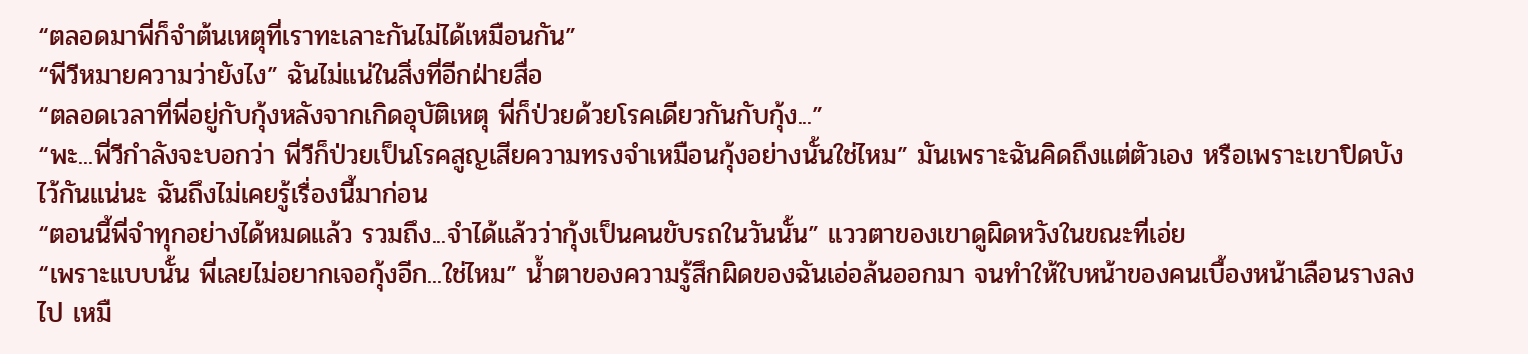“ตลอดมาพี่ก็จำต้นเหตุที่เราทะเลาะกันไม่ได้เหมือนกัน”
“พีวีหมายความว่ายังไง” ฉันไม่แน่ในสิ่งที่อีกฝ่ายสื่อ
“ตลอดเวลาที่พี่อยู่กับกุ้งหลังจากเกิดอุบัติเหตุ พี่ก็ป่วยด้วยโรคเดียวกันกับกุ้ง...”
“พะ...พี่วีกำลังจะบอกว่า พี่วีก็ป่วยเป็นโรคสูญเสียความทรงจำเหมือนกุ้งอย่างนั้นใช่ไหม” มันเพราะฉันคิดถึงแต่ตัวเอง หรือเพราะเขาปิดบังไว้กันแน่นะ ฉันถึงไม่เคยรู้เรื่องนี้มาก่อน
“ตอนนี้พี่จำทุกอย่างได้หมดแล้ว รวมถึง...จำได้แล้วว่ากุ้งเป็นคนขับรถในวันนั้น” แววตาของเขาดูผิดหวังในขณะที่เอ่ย
“เพราะแบบนั้น พี่เลยไม่อยากเจอกุ้งอีก...ใช่ไหม” น้ำตาของความรู้สึกผิดของฉันเอ่อล้นออกมา จนทำให้ใบหน้าของคนเบื้องหน้าเลือนรางลงไป เหมื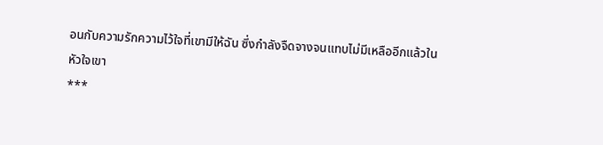อนกับความรักความไว้ใจที่เขามีให้ฉัน ซึ่งกำลังจืดจางจนแทบไม่มีเหลืออีกแล้วในหัวใจเขา
***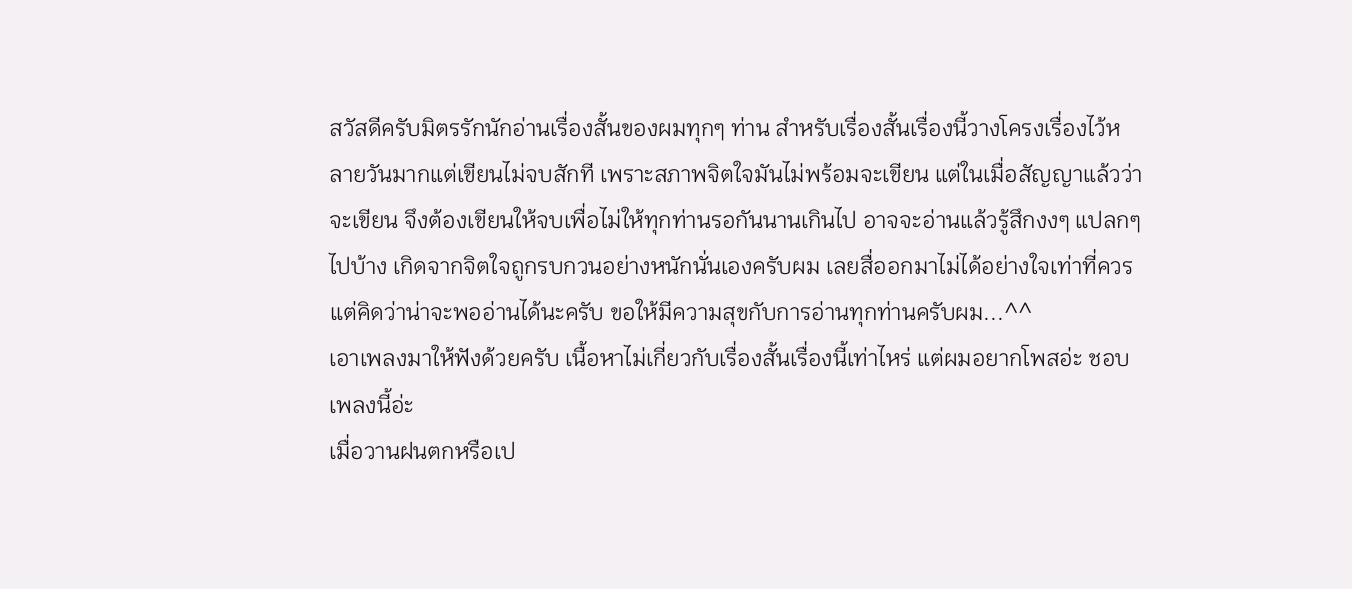สวัสดีครับมิตรรักนักอ่านเรื่องสั้นของผมทุกๆ ท่าน สำหรับเรื่องสั้นเรื่องนี้วางโครงเรื่องไว้หลายวันมากแต่เขียนไม่จบสักที เพราะสภาพจิตใจมันไม่พร้อมจะเขียน แต่ในเมื่อสัญญาแล้วว่าจะเขียน จึงต้องเขียนให้จบเพื่อไม่ให้ทุกท่านรอกันนานเกินไป อาจจะอ่านแล้วรู้สึกงงๆ แปลกๆ ไปบ้าง เกิดจากจิตใจถูกรบกวนอย่างหนักนั่นเองครับผม เลยสื่ออกมาไม่ได้อย่างใจเท่าที่ควร แต่คิดว่าน่าจะพออ่านได้นะครับ ขอให้มีความสุขกับการอ่านทุกท่านครับผม...^^
เอาเพลงมาให้ฟังด้วยครับ เนื้อหาไม่เกี่ยวกับเรื่องสั้นเรื่องนี้เท่าไหร่ แต่ผมอยากโพสอ่ะ ชอบเพลงนี้อ่ะ
เมื่อวานฝนตกหรือเป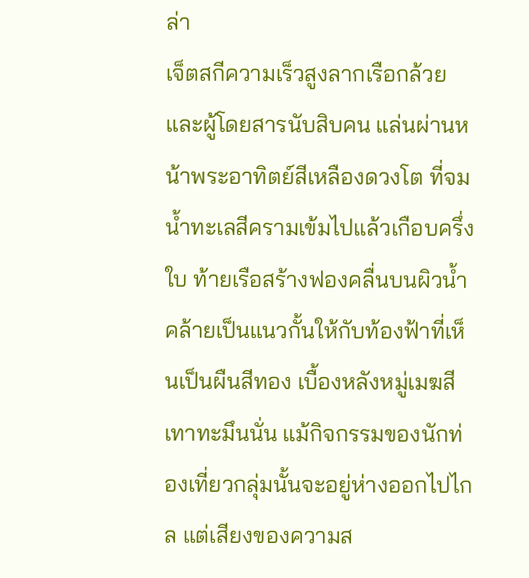ล่า
เจ็ตสกีความเร็วสูงลากเรือกล้วยและผู้โดยสารนับสิบคน แล่นผ่านหน้าพระอาทิตย์สีเหลืองดวงโต ที่จมน้ำทะเลสีครามเข้มไปแล้วเกือบครึ่งใบ ท้ายเรือสร้างฟองคลื่นบนผิวน้ำ คล้ายเป็นแนวกั้นให้กับท้องฟ้าที่เห็นเป็นผืนสีทอง เบื้องหลังหมู่เมฆสีเทาทะมึนนั่น แม้กิจกรรมของนักท่องเที่ยวกลุ่มนั้นจะอยู่ห่างออกไปไกล แต่เสียงของความส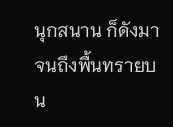นุกสนาน ก็ดังมาจนถึงพื้นทรายบน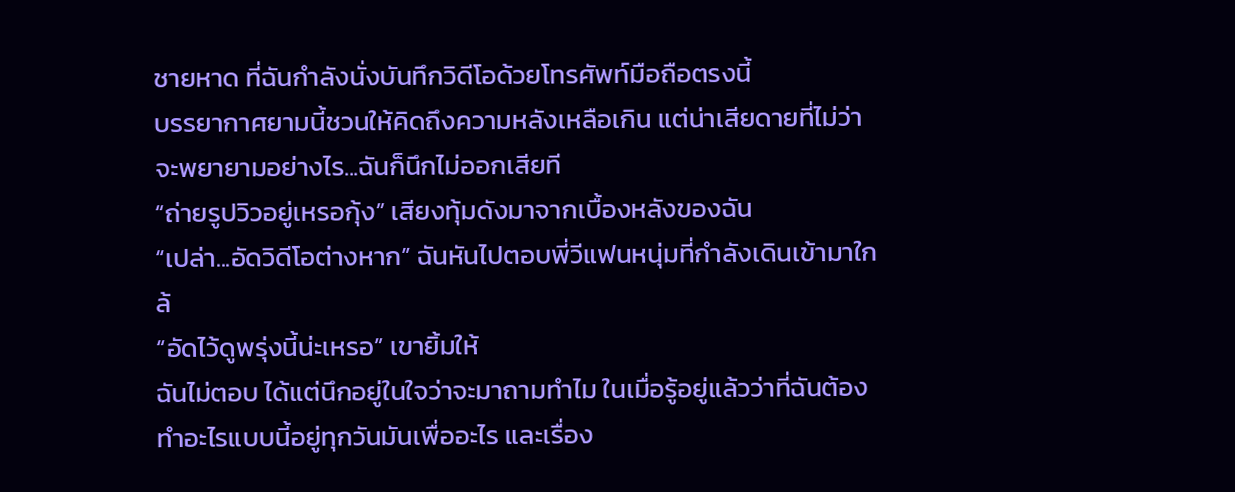ชายหาด ที่ฉันกำลังนั่งบันทึกวิดีโอด้วยโทรศัพท์มือถือตรงนี้
บรรยากาศยามนี้ชวนให้คิดถึงความหลังเหลือเกิน แต่น่าเสียดายที่ไม่ว่าจะพยายามอย่างไร...ฉันก็นึกไม่ออกเสียที
“ถ่ายรูปวิวอยู่เหรอกุ้ง” เสียงทุ้มดังมาจากเบื้องหลังของฉัน
“เปล่า...อัดวิดีโอต่างหาก” ฉันหันไปตอบพี่วีแฟนหนุ่มที่กำลังเดินเข้ามาใกล้
“อัดไว้ดูพรุ่งนี้น่ะเหรอ” เขายิ้มให้
ฉันไม่ตอบ ได้แต่นึกอยู่ในใจว่าจะมาถามทำไม ในเมื่อรู้อยู่แล้วว่าที่ฉันต้องทำอะไรแบบนี้อยู่ทุกวันมันเพื่ออะไร และเรื่อง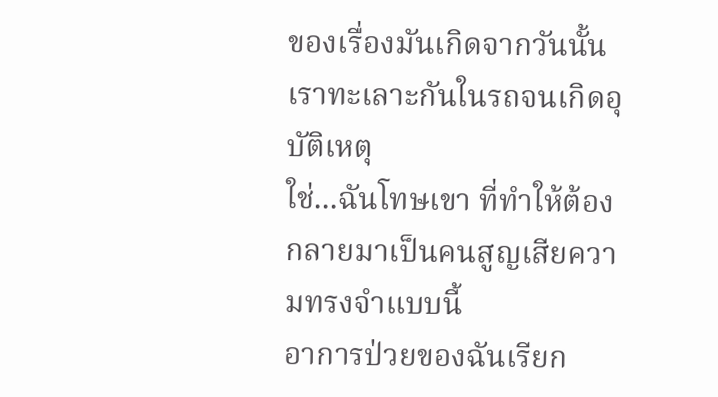ของเรื่องมันเกิดจากวันนั้นเราทะเลาะกันในรถจนเกิดอุบัติเหตุ
ใช่...ฉันโทษเขา ที่ทำให้ต้องกลายมาเป็นคนสูญเสียความทรงจำแบบนี้
อาการป่วยของฉันเรียก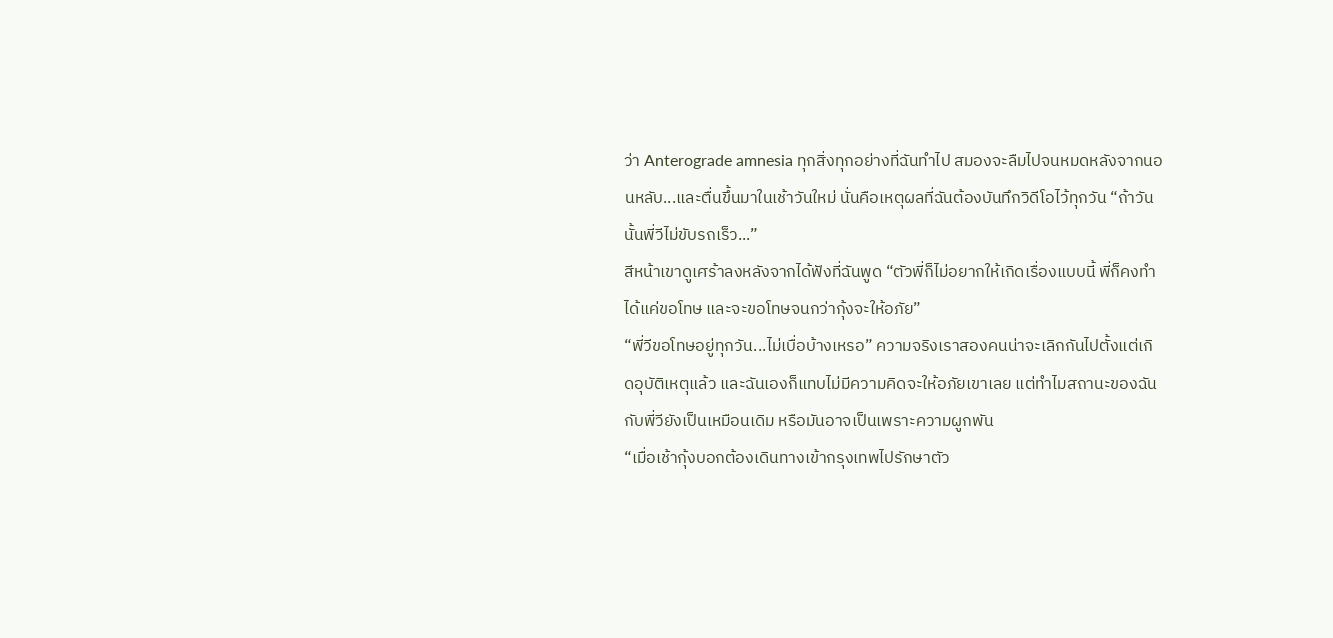ว่า Anterograde amnesia ทุกสิ่งทุกอย่างที่ฉันทำไป สมองจะลืมไปจนหมดหลังจากนอนหลับ...และตื่นขึ้นมาในเช้าวันใหม่ นั่นคือเหตุผลที่ฉันต้องบันทึกวิดีโอไว้ทุกวัน “ถ้าวันนั้นพี่วีไม่ขับรถเร็ว...”
สีหน้าเขาดูเศร้าลงหลังจากได้ฟังที่ฉันพูด “ตัวพี่ก็ไม่อยากให้เกิดเรื่องแบบนี้ พี่ก็คงทำได้แค่ขอโทษ และจะขอโทษจนกว่ากุ้งจะให้อภัย”
“พี่วีขอโทษอยู่ทุกวัน...ไม่เบื่อบ้างเหรอ” ความจริงเราสองคนน่าจะเลิกกันไปตั้งแต่เกิดอุบัติเหตุแล้ว และฉันเองก็แทบไม่มีความคิดจะให้อภัยเขาเลย แต่ทำไมสถานะของฉันกับพี่วียังเป็นเหมือนเดิม หรือมันอาจเป็นเพราะความผูกพัน
“เมื่อเช้ากุ้งบอกต้องเดินทางเข้ากรุงเทพไปรักษาตัว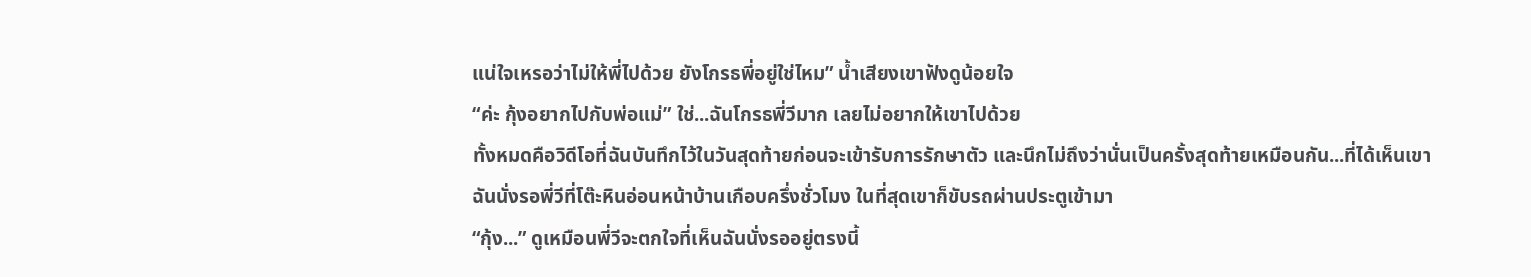แน่ใจเหรอว่าไม่ให้พี่ไปด้วย ยังโกรธพี่อยู่ใช่ไหม” น้ำเสียงเขาฟังดูน้อยใจ
“ค่ะ กุ้งอยากไปกับพ่อแม่” ใช่...ฉันโกรธพี่วีมาก เลยไม่อยากให้เขาไปด้วย
ทั้งหมดคือวิดีโอที่ฉันบันทึกไว้ในวันสุดท้ายก่อนจะเข้ารับการรักษาตัว และนึกไม่ถึงว่านั่นเป็นครั้งสุดท้ายเหมือนกัน...ที่ได้เห็นเขา
ฉันนั่งรอพี่วีที่โต๊ะหินอ่อนหน้าบ้านเกือบครึ่งชั่วโมง ในที่สุดเขาก็ขับรถผ่านประตูเข้ามา
“กุ้ง...” ดูเหมือนพี่วีจะตกใจที่เห็นฉันนั่งรออยู่ตรงนี้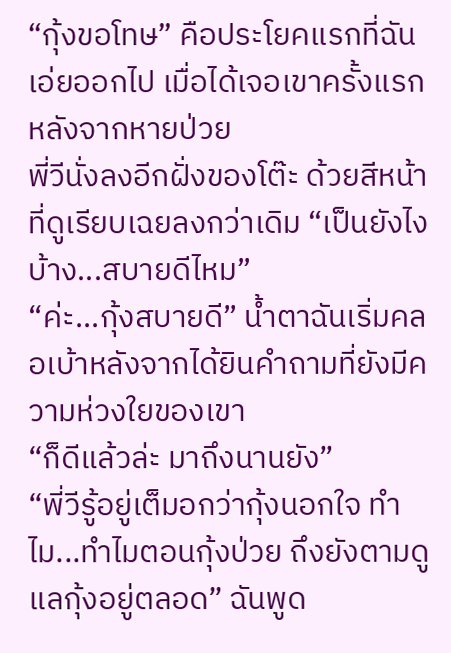“กุ้งขอโทษ” คือประโยคแรกที่ฉันเอ่ยออกไป เมื่อได้เจอเขาครั้งแรกหลังจากหายป่วย
พี่วีนั่งลงอีกฝั่งของโต๊ะ ด้วยสีหน้าที่ดูเรียบเฉยลงกว่าเดิม “เป็นยังไงบ้าง...สบายดีไหม”
“ค่ะ...กุ้งสบายดี” น้ำตาฉันเริ่มคลอเบ้าหลังจากได้ยินคำถามที่ยังมีความห่วงใยของเขา
“ก็ดีแล้วล่ะ มาถึงนานยัง”
“พี่วีรู้อยู่เต็มอกว่ากุ้งนอกใจ ทำไม...ทำไมตอนกุ้งป่วย ถึงยังตามดูแลกุ้งอยู่ตลอด” ฉันพูด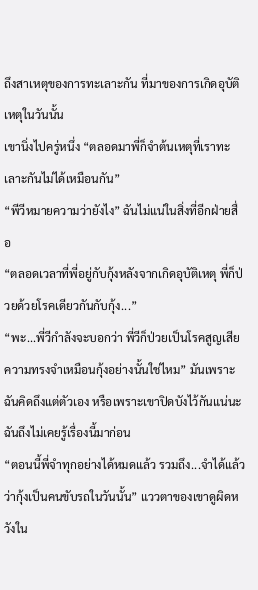ถึงสาเหตุของการทะเลาะกัน ที่มาของการเกิดอุบัติเหตุในวันนั้น
เขานิ่งไปครู่หนึ่ง “ตลอดมาพี่ก็จำต้นเหตุที่เราทะเลาะกันไม่ได้เหมือนกัน”
“พีวีหมายความว่ายังไง” ฉันไม่แน่ในสิ่งที่อีกฝ่ายสื่อ
“ตลอดเวลาที่พี่อยู่กับกุ้งหลังจากเกิดอุบัติเหตุ พี่ก็ป่วยด้วยโรคเดียวกันกับกุ้ง...”
“พะ...พี่วีกำลังจะบอกว่า พี่วีก็ป่วยเป็นโรคสูญเสียความทรงจำเหมือนกุ้งอย่างนั้นใช่ไหม” มันเพราะฉันคิดถึงแต่ตัวเอง หรือเพราะเขาปิดบังไว้กันแน่นะ ฉันถึงไม่เคยรู้เรื่องนี้มาก่อน
“ตอนนี้พี่จำทุกอย่างได้หมดแล้ว รวมถึง...จำได้แล้วว่ากุ้งเป็นคนขับรถในวันนั้น” แววตาของเขาดูผิดหวังใน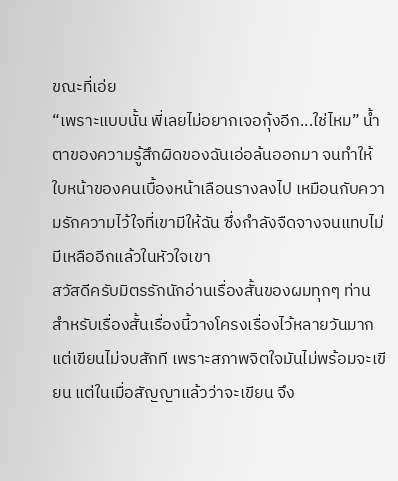ขณะที่เอ่ย
“เพราะแบบนั้น พี่เลยไม่อยากเจอกุ้งอีก...ใช่ไหม” น้ำตาของความรู้สึกผิดของฉันเอ่อล้นออกมา จนทำให้ใบหน้าของคนเบื้องหน้าเลือนรางลงไป เหมือนกับความรักความไว้ใจที่เขามีให้ฉัน ซึ่งกำลังจืดจางจนแทบไม่มีเหลืออีกแล้วในหัวใจเขา
สวัสดีครับมิตรรักนักอ่านเรื่องสั้นของผมทุกๆ ท่าน สำหรับเรื่องสั้นเรื่องนี้วางโครงเรื่องไว้หลายวันมากแต่เขียนไม่จบสักที เพราะสภาพจิตใจมันไม่พร้อมจะเขียน แต่ในเมื่อสัญญาแล้วว่าจะเขียน จึง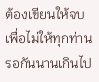ต้องเขียนให้จบเพื่อไม่ให้ทุกท่านรอกันนานเกินไป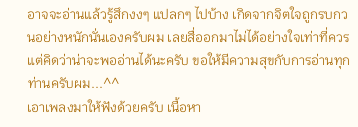อาจจะอ่านแล้วรู้สึกงงๆ แปลกๆ ไปบ้าง เกิดจากจิตใจถูกรบกวนอย่างหนักนั่นเองครับผม เลยสื่ออกมาไม่ได้อย่างใจเท่าที่ควร แต่คิดว่าน่าจะพออ่านได้นะครับ ขอให้มีความสุขกับการอ่านทุกท่านครับผม...^^
เอาเพลงมาให้ฟังด้วยครับ เนื้อหา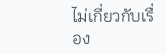ไม่เกี่ยวกับเรื่อง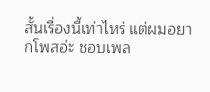สั้นเรื่องนี้เท่าไหร่ แต่ผมอยากโพสอ่ะ ชอบเพล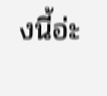งนี้อ่ะ